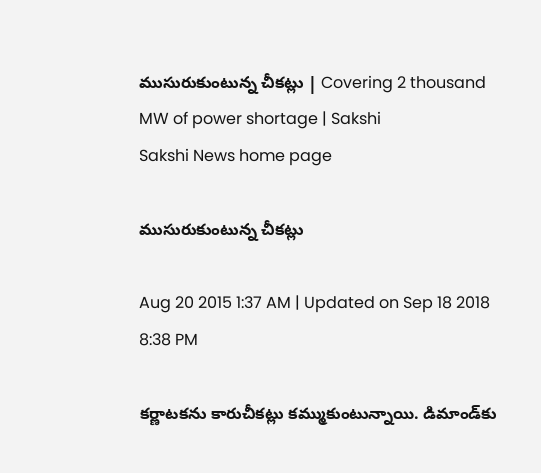ముసురుకుంటున్న చీకట్లు | Covering 2 thousand MW of power shortage | Sakshi
Sakshi News home page

ముసురుకుంటున్న చీకట్లు

Aug 20 2015 1:37 AM | Updated on Sep 18 2018 8:38 PM

కర్ణాటకను కారుచీకట్లు కమ్ముకుంటున్నాయి. డిమాండ్‌కు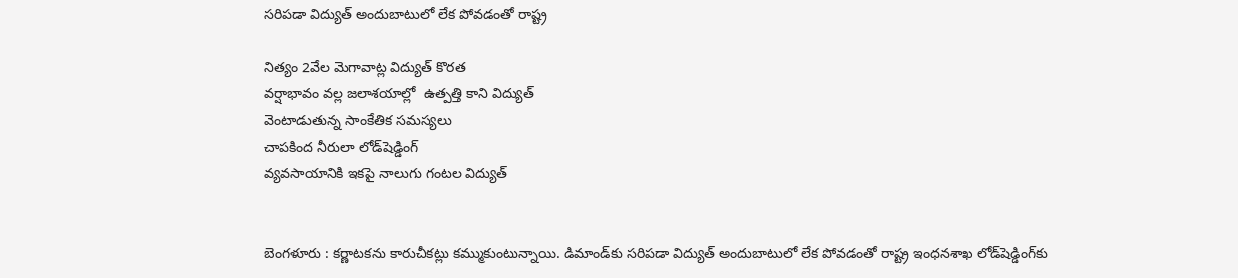సరిపడా విద్యుత్ అందుబాటులో లేక పోవడంతో రాష్ట్ర

నిత్యం 2వేల మెగావాట్ల విద్యుత్ కొరత
వర్షాభావం వల్ల జలాశయాల్లో  ఉత్పత్తి కాని విద్యుత్
వెంటాడుతున్న సాంకేతిక సమస్యలు
చాపకింద నీరులా లోడ్‌షెడ్డింగ్
వ్యవసాయానికి ఇకపై నాలుగు గంటల విద్యుత్


బెంగళూరు : కర్ణాటకను కారుచీకట్లు కమ్ముకుంటున్నాయి. డిమాండ్‌కు సరిపడా విద్యుత్ అందుబాటులో లేక పోవడంతో రాష్ట్ర ఇంధనశాఖ లోడ్‌షెడ్డింగ్‌కు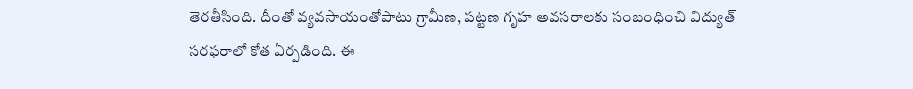తెరతీసింది. దీంతో వ్యవసాయంతోపాటు గ్రామీణ, పట్టణ గృహ అవసరాలకు సంబంధించి విద్యుత్ సరఫరాలో కోత ఏర్పడింది. ఈ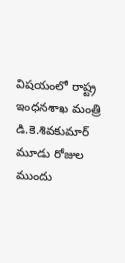విషయంలో రాష్ట్ర ఇంధనశాఖ మంత్రి డి.కె.శివకుమార్ మూడు రోజుల ముందు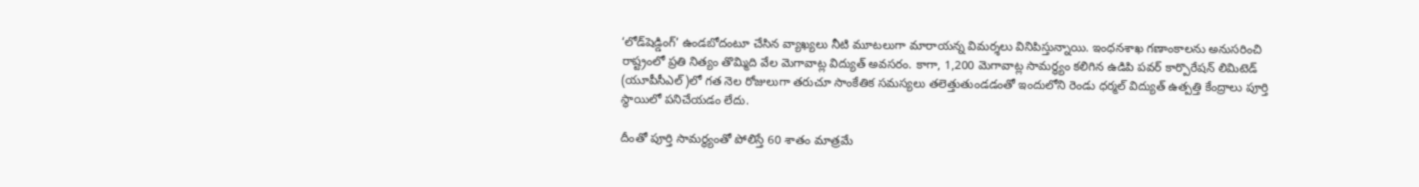‘లోడ్‌షెడ్డింగ్’ ఉండబోదంటూ చేసిన వ్యాఖ్యలు నీటి మూటలుగా మారాయన్న విమర్శలు వినిపిస్తున్నాయి. ఇంధనశాఖ గణాంకాలను అనుసరించి రాష్ట్రంలో ప్రతి నిత్యం తొమ్మిది వేల మెగావాట్ల విద్యుత్ అవసరం. కాగా, 1,200 మెగావాట్ల సామర్థ్యం కలిగిన ఉడిపి పవర్ కార్పొరేషన్ లిమిటెడ్ (యూపీసీఎల్)లో గత నెల రోజులుగా తరుచూ సాంకేతిక సమస్యలు తలెత్తుతుండడంతో ఇందులోని రెండు ధర్మల్ విద్యుత్ ఉత్పత్తి కేంద్రాలు పూర్తి స్థాయిలో పనిచేయడం లేదు.

దీంతో పూర్తి సామర్థ్యంతో పోలిస్తే 60 శాతం మాత్రమే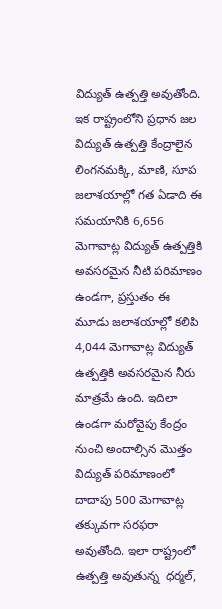విద్యుత్ ఉత్పత్తి అవుతోంది. ఇక రాష్ట్రంలోని ప్రధాన జల విద్యుత్ ఉత్పత్తి కేంద్రాలైన లింగనమక్కి, మాణి, సూప జలాశయాల్లో గత ఏడాది ఈ సమయానికి 6,656 మెగావాట్ల విద్యుత్ ఉత్పత్తికి అవసరమైన నీటి పరిమాణం ఉండగా, ప్రస్తుతం ఈ మూడు జలాశయాల్లో కలిపి 4,044 మెగావాట్ల విద్యుత్ ఉత్పత్తికి అవసరమైన నీరు మాత్రమే ఉంది. ఇదిలా ఉండగా మరోవైపు కేంద్రం నుంచి అందాల్సిన మొత్తం విద్యుత్ పరిమాణంలో దాదాపు 500 మెగావాట్ల తక్కువగా సరఫరా అవుతోంది. ఇలా రాష్ట్రంలో ఉత్పత్తి అవుతున్న  ధర్మల్,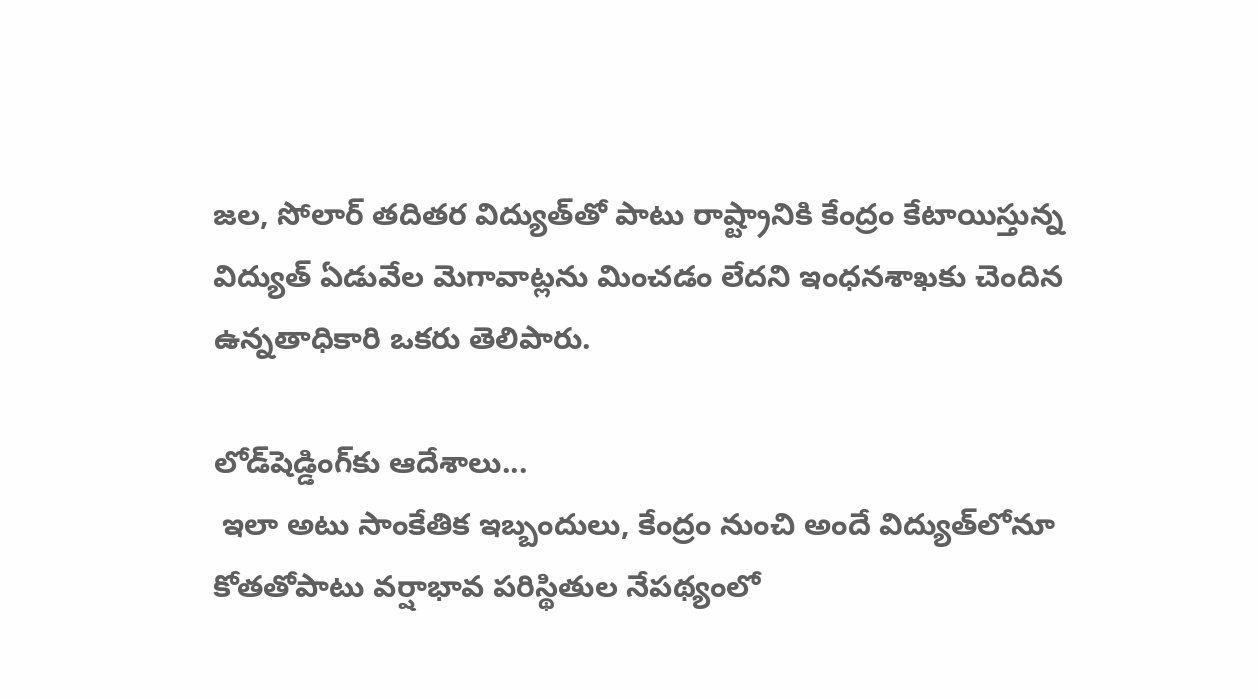జల, సోలార్ తదితర విద్యుత్‌తో పాటు రాష్ట్రానికి కేంద్రం కేటాయిస్తున్న విద్యుత్ ఏడువేల మెగావాట్లను మించడం లేదని ఇంధనశాఖకు చెందిన ఉన్నతాధికారి ఒకరు తెలిపారు.

లోడ్‌షెడ్డింగ్‌కు ఆదేశాలు...
 ఇలా అటు సాంకేతిక ఇబ్బందులు, కేంద్రం నుంచి అందే విద్యుత్‌లోనూ కోతతోపాటు వర్షాభావ పరిస్థితుల నేపథ్యంలో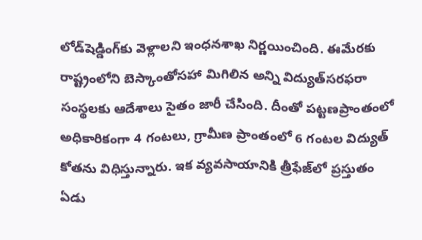లోడ్‌షెడ్డింగ్‌కు వెళ్లాలని ఇంధనశాఖ నిర్ణయించింది. ఈమేరకు రాష్ట్రంలోని బెస్కాంతోసహా మిగిలిన అన్ని విద్యుత్‌సరఫరా సంస్థలకు ఆదేశాలు సైతం జారీ చేసింది. దీంతో పట్టణప్రాంతంలో అధికారికంగా 4 గంటలు, గ్రామీణ ప్రాంతంలో 6 గంటల విద్యుత్ కోతను విధిస్తున్నారు. ఇక వ్యవసాయానికి త్రీఫేజ్‌లో ప్రస్తుతం ఏడు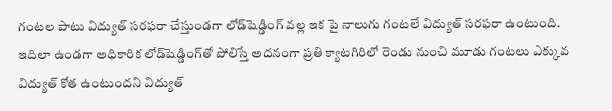గంటల పాటు విద్యుత్ సరఫరా చేస్తుండగా లోడ్‌షెడ్డింగ్ వల్ల ఇక పై నాలుగు గంటలే విద్యుత్ సరఫరా ఉంటుంది. ఇదిలా ఉండగా అధికారిక లోడ్‌షెడ్డింగ్‌తో పోలిస్తే అదనంగా ప్రతి క్యాటగిరిలో రెండు నుంచి మూడు గంటలు ఎక్కువ విద్యుత్ కోత ఉంటుందని విద్యుత్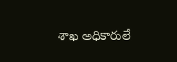శాఖ అధికారులే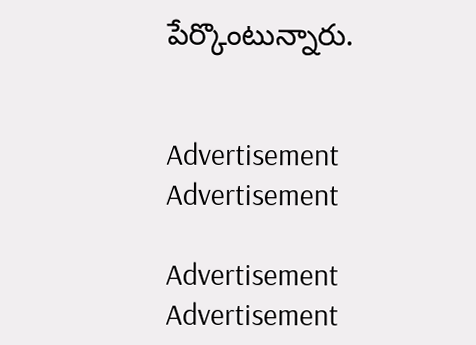పేర్కొంటున్నారు.


Advertisement
Advertisement

Advertisement
Advertisement